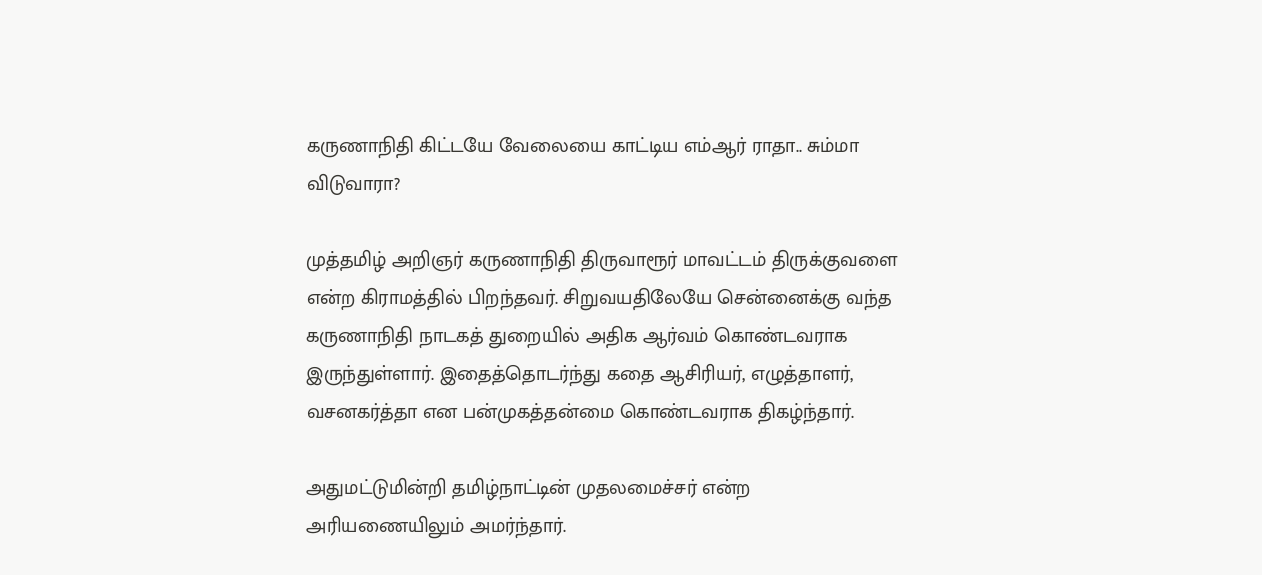கருணாநிதி கிட்டயே வேலையை காட்டிய எம்ஆர் ராதா.. சும்மா விடுவாரா?

முத்தமிழ் அறிஞர் கருணாநிதி திருவாரூர் மாவட்டம் திருக்குவளை என்ற கிராமத்தில் பிறந்தவர். சிறுவயதிலேயே சென்னைக்கு வந்த கருணாநிதி நாடகத் துறையில் அதிக ஆர்வம் கொண்டவராக இருந்துள்ளார். இதைத்தொடர்ந்து கதை ஆசிரியர், எழுத்தாளர், வசனகர்த்தா என பன்முகத்தன்மை கொண்டவராக திகழ்ந்தார்.

அதுமட்டுமின்றி தமிழ்நாட்டின் முதலமைச்சர் என்ற அரியணையிலும் அமர்ந்தார்.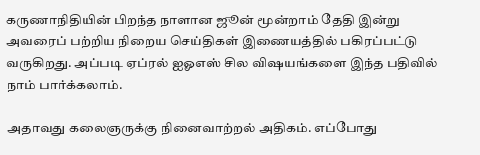கருணாநிதியின் பிறந்த நாளான ஜூன் மூன்றாம் தேதி இன்று அவரைப் பற்றிய நிறைய செய்திகள் இணையத்தில் பகிரப்பட்டு வருகிறது. அப்படி ஏப்ரல் ஐஓஎஸ் சில விஷயங்களை இந்த பதிவில் நாம் பார்க்கலாம்.

அதாவது கலைஞருக்கு நினைவாற்றல் அதிகம். எப்போது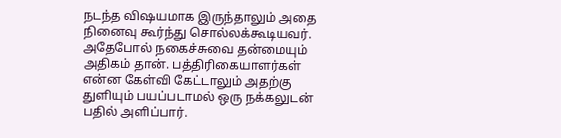நடந்த விஷயமாக இருந்தாலும் அதை நினைவு கூர்ந்து சொல்லக்கூடியவர். அதேபோல் நகைச்சுவை தன்மையும் அதிகம் தான். பத்திரிகையாளர்கள் என்ன கேள்வி கேட்டாலும் அதற்கு துளியும் பயப்படாமல் ஒரு நக்கலுடன் பதில் அளிப்பார்.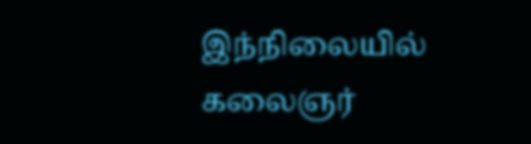இந்நிலையில் கலைஞர்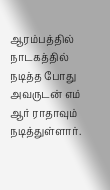ஆரம்பத்தில் நாடகத்தில் நடித்த போது அவருடன் எம் ஆர் ராதாவும் நடித்துள்ளார்.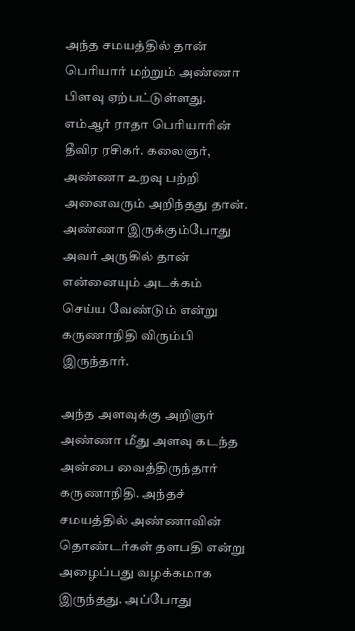அந்த சமயத்தில் தான் பெரியார் மற்றும் அண்ணா பிளவு ஏற்பட்டுள்ளது. எம்ஆர் ராதா பெரியாரின் தீவிர ரசிகர். கலைஞர், அண்ணா உறவு பற்றி அனைவரும் அறிந்தது தான். அண்ணா இருக்கும்போது அவர் அருகில் தான் என்னையும் அடக்கம் செய்ய வேண்டும் என்று கருணாநிதி விரும்பி இருந்தார்.

அந்த அளவுக்கு அறிஞர் அண்ணா மீது அளவு கடந்த அன்பை வைத்திருந்தார் கருணாநிதி. அந்தச் சமயத்தில் அண்ணாவின் தொண்டர்கள் தளபதி என்று அழைப்பது வழக்கமாக இருந்தது. அப்போது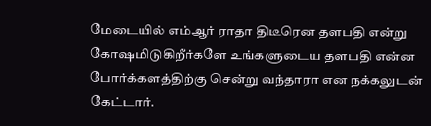மேடையில் எம்ஆர் ராதா திடீரென தளபதி என்று கோஷமிடுகிறீர்களே உங்களுடைய தளபதி என்ன போர்க்களத்திற்கு சென்று வந்தாரா என நக்கலுடன் கேட்டார்.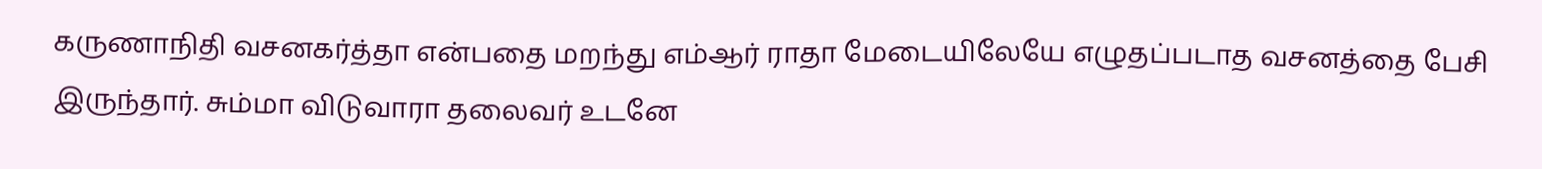கருணாநிதி வசனகர்த்தா என்பதை மறந்து எம்ஆர் ராதா மேடையிலேயே எழுதப்படாத வசனத்தை பேசி இருந்தார். சும்மா விடுவாரா தலைவர் உடனே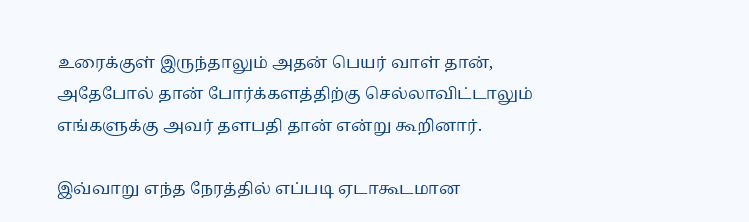உரைக்குள் இருந்தாலும் அதன் பெயர் வாள் தான், அதேபோல் தான் போர்க்களத்திற்கு செல்லாவிட்டாலும் எங்களுக்கு அவர் தளபதி தான் என்று கூறினார்.

இவ்வாறு எந்த நேரத்தில் எப்படி ஏடாகூடமான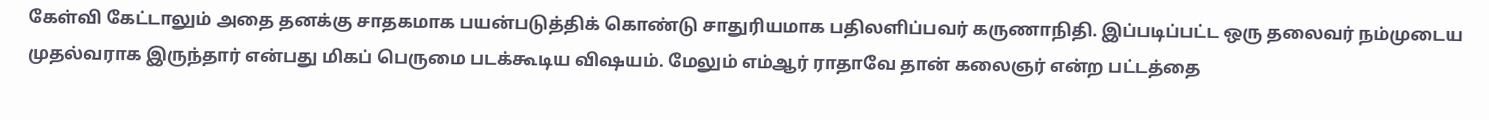கேள்வி கேட்டாலும் அதை தனக்கு சாதகமாக பயன்படுத்திக் கொண்டு சாதுரியமாக பதிலளிப்பவர் கருணாநிதி. இப்படிப்பட்ட ஒரு தலைவர் நம்முடைய முதல்வராக இருந்தார் என்பது மிகப் பெருமை படக்கூடிய விஷயம். மேலும் எம்ஆர் ராதாவே தான் கலைஞர் என்ற பட்டத்தை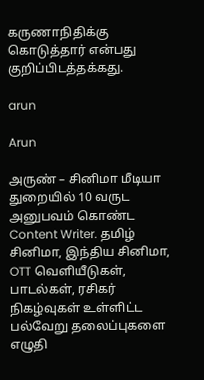கருணாநிதிக்கு கொடுத்தார் என்பது குறிப்பிடத்தக்கது.

arun

Arun

அருண் – சினிமா மீடியா துறையில் 10 வருட அனுபவம் கொண்ட Content Writer. தமிழ் சினிமா, இந்திய சினிமா, OTT வெளியீடுகள், பாடல்கள், ரசிகர் நிகழ்வுகள் உள்ளிட்ட பல்வேறு தலைப்புகளை எழுதி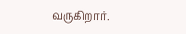வருகிறார்.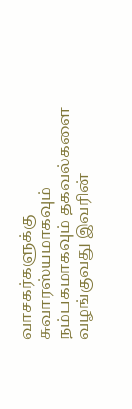வாசகர்களுக்கு சுவாரஸ்யமாகவும் நம்பகமாகவும் தகவல்களை வழங்குவது இவரின்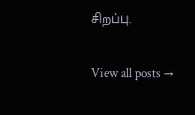சிறப்பு.

View all posts →